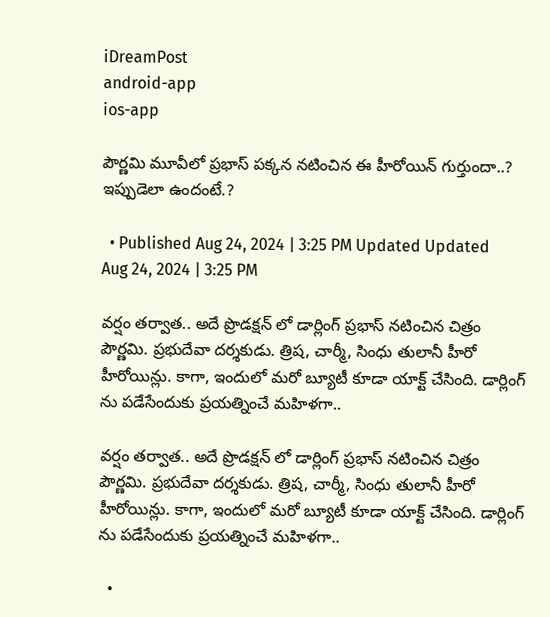iDreamPost
android-app
ios-app

పౌర్ణమి మూవీలో ప్రభాస్ పక్కన నటించిన ఈ హీరోయిన్ గుర్తుందా..? ఇప్పుడెలా ఉందంటే.?

  • Published Aug 24, 2024 | 3:25 PM Updated Updated Aug 24, 2024 | 3:25 PM

వర్షం తర్వాత.. అదే ప్రొడక్షన్ లో డార్లింగ్ ప్రభాస్ నటించిన చిత్రం పౌర్ణమి. ప్రభుదేవా దర్శకుడు. త్రిష, చార్మీ, సింధు తులానీ హీరో హీరోయిన్లు. కాగా, ఇందులో మరో బ్యూటీ కూడా యాక్ట్ చేసింది. డార్లింగ్ ను పడేసేందుకు ప్రయత్నించే మహిళగా..

వర్షం తర్వాత.. అదే ప్రొడక్షన్ లో డార్లింగ్ ప్రభాస్ నటించిన చిత్రం పౌర్ణమి. ప్రభుదేవా దర్శకుడు. త్రిష, చార్మీ, సింధు తులానీ హీరో హీరోయిన్లు. కాగా, ఇందులో మరో బ్యూటీ కూడా యాక్ట్ చేసింది. డార్లింగ్ ను పడేసేందుకు ప్రయత్నించే మహిళగా..

  •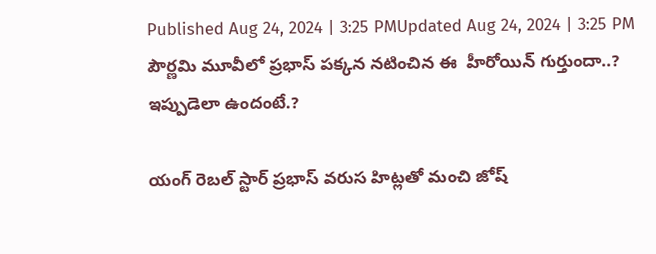Published Aug 24, 2024 | 3:25 PMUpdated Aug 24, 2024 | 3:25 PM
పౌర్ణమి మూవీలో ప్రభాస్ పక్కన నటించిన ఈ  హీరోయిన్ గుర్తుందా..? ఇప్పుడెలా ఉందంటే.?

యంగ్ రెబల్ స్టార్ ప్రభాస్ వరుస హిట్లతో మంచి జోష్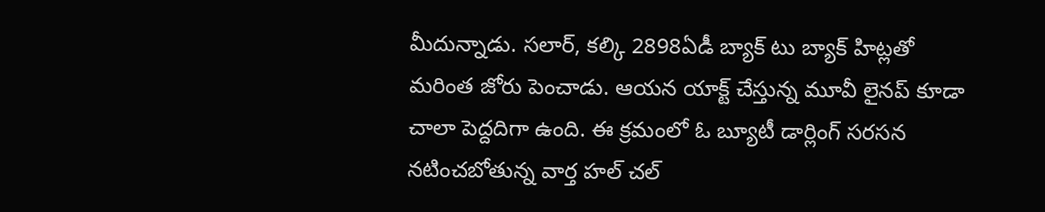మీదున్నాడు. సలార్, కల్కి 2898ఏడీ బ్యాక్ టు బ్యాక్ హిట్లతో మరింత జోరు పెంచాడు. ఆయన యాక్ట్ చేస్తున్న మూవీ లైనప్ కూడా చాలా పెద్దదిగా ఉంది. ఈ క్రమంలో ఓ బ్యూటీ డార్లింగ్ సరసన నటించబోతున్న వార్త హల్ చల్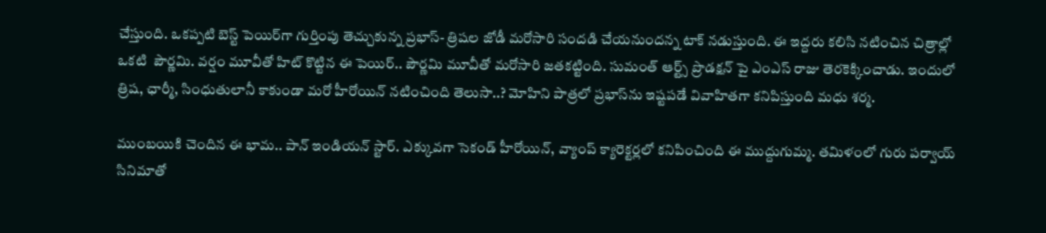చేస్తుంది. ఒకప్పటి బెస్ట్ పెయిర్‌గా గుర్తింపు తెచ్చుకున్న ప్రభాస్- త్రిషల జోడీ మరోసారి సందడి చేయనుందన్న టాక్ నడుస్తుంది. ఈ ఇద్దరు కలిసి నటించిన చిత్రాల్లో ఒకటి  పౌర్ణమి. వర్షం మూవీతో హిట్ కొట్టిన ఈ పెయిర్.. పౌర్ణమి మూవీతో మరోసారి జతకట్టింది. సుమంత్ ఆర్ట్స్ ప్రొడక్షన్ పై ఎంఎస్ రాజు తెరకెక్కించాడు. ఇందులో త్రిష, ఛార్మీ, సింధుతులానీ కాకుండా మరో హీరోయిన్ నటించింది తెలుసా..? మోహిని పాత్రలో ప్రభాస్‌ను ఇష్టపడే వివాహితగా కనిపిస్తుంది మధు శర్మ.

ముంబయికి చెందిన ఈ భామ.. పాన్ ఇండియన్ స్టార్. ఎక్కువగా సెకండ్ హీరోయిన్, వ్యాంప్ క్యారెక్టర్లలో కనిపించింది ఈ ముద్దుగుమ్మ. తమిళంలో గురు పర్వాయ్ సినిమాతో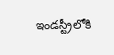ఇండస్ట్రీలోకి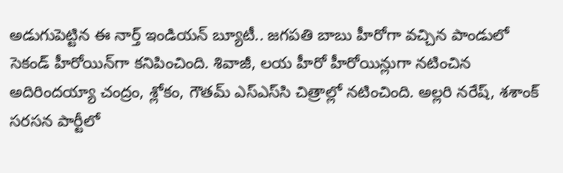అడుగుపెట్టిన ఈ నార్త్ ఇండియన్ బ్యూటీ.. జగపతి బాబు హీరోగా వచ్చిన పాండులో సెకండ్ హీరోయిన్‌గా కనిపించింది. శివాజీ, లయ హీరో హీరోయిన్లుగా నటించిన అదిరిందయ్యా చంద్రం, శ్లోకం, గౌతమ్ ఎస్ఎస్‌సి చిత్రాల్లో నటించింది. అల్లరి నరేష్, శశాంక్ సరసన పార్టీలో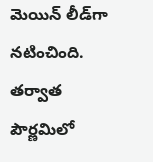మెయిన్ లీడ్‌గా నటించింది. తర్వాత పౌర్ణమిలో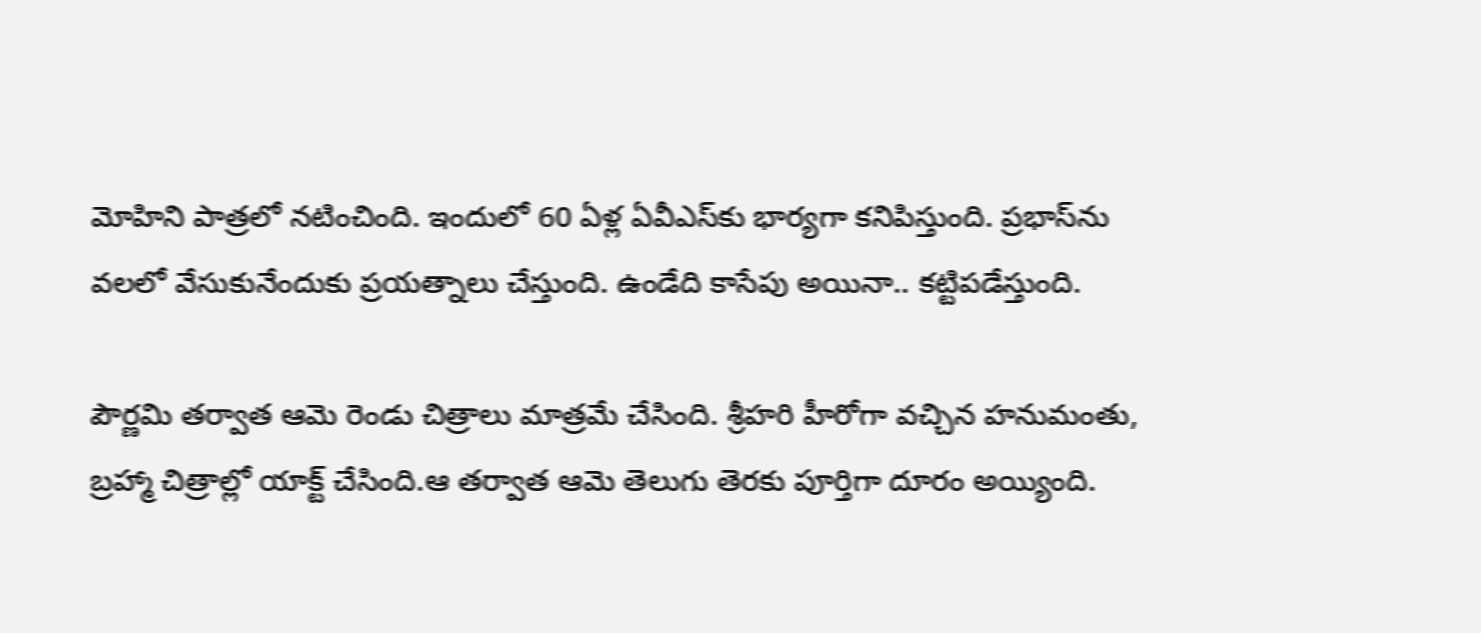మోహిని పాత్రలో నటించింది. ఇందులో 60 ఏళ్ల ఏవీఎస్‌కు భార్యగా కనిపిస్తుంది. ప్రభాస్‌ను వలలో వేసుకునేందుకు ప్రయత్నాలు చేస్తుంది. ఉండేది కాసేపు అయినా.. కట్టిపడేస్తుంది.

పౌర్ణమి తర్వాత ఆమె రెండు చిత్రాలు మాత్రమే చేసింది. శ్రీహరి హీరోగా వచ్చిన హనుమంతు, బ్రహ్మా చిత్రాల్లో యాక్ట్ చేసింది.ఆ తర్వాత ఆమె తెలుగు తెరకు పూర్తిగా దూరం అయ్యింది.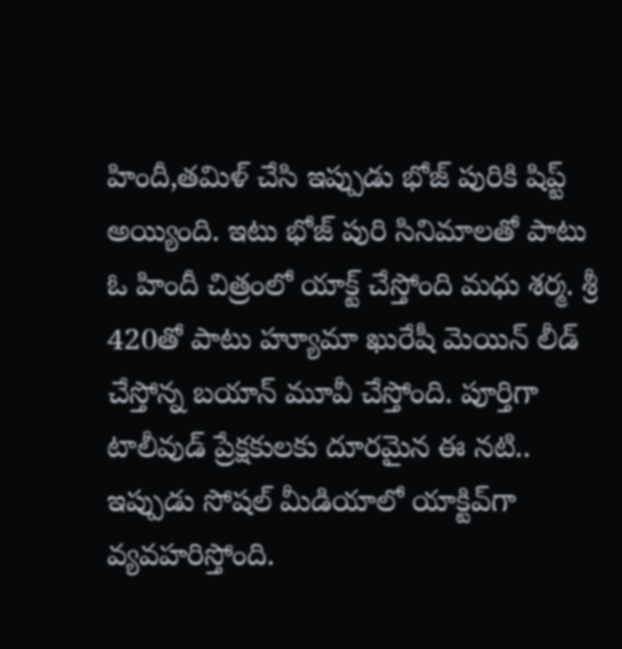హిందీ,తమిళ్ చేసి ఇప్పుడు భోజ్ పురికి షిప్ట్ అయ్యింది. ఇటు భోజ్ పురి సినిమాలతో పాటు ఓ హిందీ చిత్రంలో యాక్ట్ చేస్తోంది మధు శర్మ. శ్రీ 420తో పాటు హ్యూమా ఖురేషీ మెయిన్ లీడ్ చేస్తోన్న బయాన్ మూవీ చేస్తోంది. పూర్తిగా టాలీవుడ్ ప్రేక్షకులకు దూరమైన ఈ నటి.. ఇప్పుడు సోషల్ మీడియాలో యాక్టివ్‌గా వ్యవహరిస్తోంది.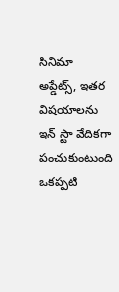సినిమా అప్డేట్స్, ఇతర విషయాలను ఇన్ స్టా వేదికగా పంచుకుంటుంది ఒకప్పటి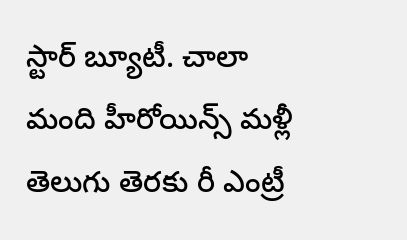స్టార్ బ్యూటీ. చాలా మంది హీరోయిన్స్ మళ్లీ తెలుగు తెరకు రీ ఎంట్రీ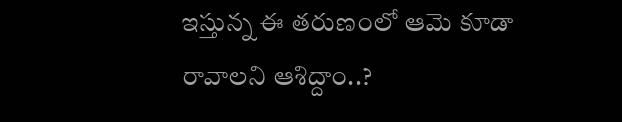ఇస్తున్న ఈ తరుణంలో ఆమె కూడా రావాలని ఆశిద్దాం..?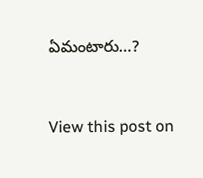ఏమంటారు…?



View this post on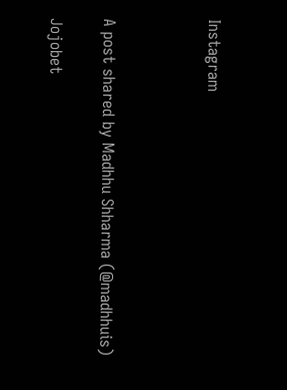Instagram



A post shared by Madhhu Shharma (@madhhuis)

Jojobet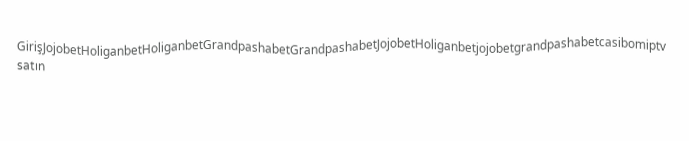GirişJojobetHoliganbetHoliganbetGrandpashabetGrandpashabetJojobetHoliganbetjojobetgrandpashabetcasibomiptv satın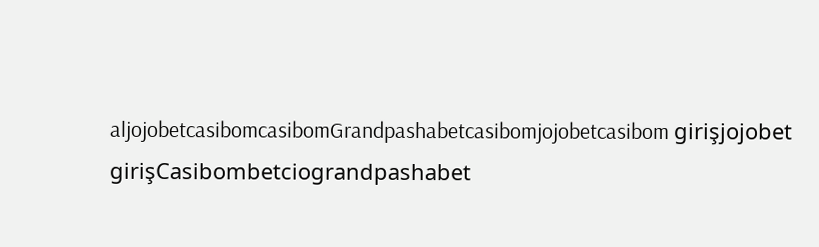aljojobetcasibomcasibomGrandpashabetcasibomjojobetcasibom girişjojobet girişCasibombetciograndpashabet